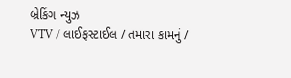બ્રેકિંગ ન્યુઝ
VTV / લાઈફસ્ટાઈલ / તમારા કામનું /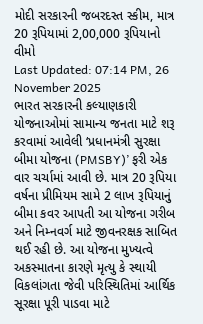મોદી સરકારની જબરદસ્ત સ્કીમ, માત્ર 20 રૂપિયામાં 2,00,000 રૂપિયાનો વીમો
Last Updated: 07:14 PM, 26 November 2025
ભારત સરકારની કલ્યાણકારી યોજનાઓમાં સામાન્ય જનતા માટે શરૂ કરવામાં આવેલી ‘પ્રધાનમંત્રી સુરક્ષા બીમા યોજના (PMSBY)’ ફરી એક વાર ચર્ચામાં આવી છે. માત્ર 20 રૂપિયા વર્ષના પ્રીમિયમ સામે 2 લાખ રૂપિયાનું બીમા કવર આપતી આ યોજના ગરીબ અને નિમ્નવર્ગ માટે જીવનરક્ષક સાબિત થઈ રહી છે. આ યોજના મુખ્યત્વે અકસ્માતના કારણે મૃત્યુ કે સ્થાયી વિકલાંગતા જેવી પરિસ્થિતિમાં આર્થિક સૂરક્ષા પૂરી પાડવા માટે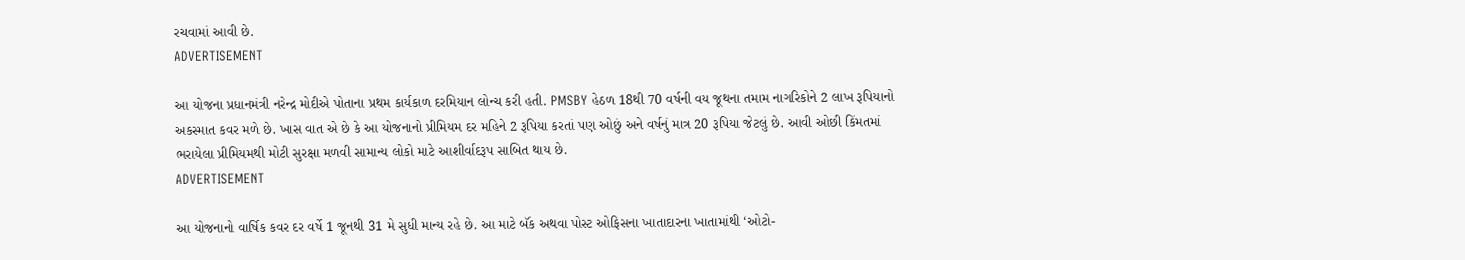રચવામાં આવી છે.
ADVERTISEMENT

આ યોજના પ્રધાનમંત્રી નરેન્દ્ર મોદીએ પોતાના પ્રથમ કાર્યકાળ દરમિયાન લોન્ચ કરી હતી. PMSBY હેઠળ 18થી 70 વર્ષની વય જૂથના તમામ નાગરિકોને 2 લાખ રૂપિયાનો અકસ્માત કવર મળે છે. ખાસ વાત એ છે કે આ યોજનાનો પ્રીમિયમ દર મહિને 2 રૂપિયા કરતાં પણ ઓછું અને વર્ષનું માત્ર 20 રૂપિયા જેટલું છે. આવી ઓછી કિંમતમાં ભરાયેલા પ્રીમિયમથી મોટી સુરક્ષા મળવી સામાન્ય લોકો માટે આશીર્વાદરૂપ સાબિત થાય છે.
ADVERTISEMENT

આ યોજનાનો વાર્ષિક કવર દર વર્ષે 1 જૂનથી 31 મે સુધી માન્ય રહે છે. આ માટે બૅંક અથવા પોસ્ટ ઓફિસના ખાતાદારના ખાતામાંથી ‘ઓટો-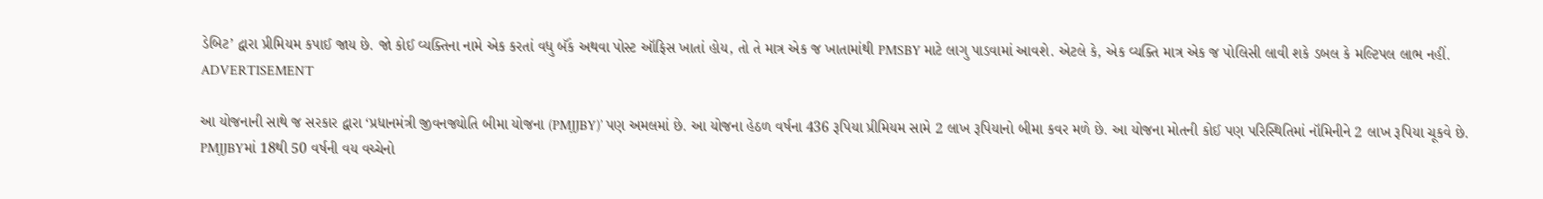ડેબિટ’ દ્વારા પ્રીમિયમ કપાઈ જાય છે. જો કોઈ વ્યક્તિના નામે એક કરતાં વધુ બૅંક અથવા પોસ્ટ ઑફિસ ખાતાં હોય, તો તે માત્ર એક જ ખાતામાંથી PMSBY માટે લાગુ પાડવામાં આવશે. એટલે કે, એક વ્યક્તિ માત્ર એક જ પોલિસી લાવી શકે ડબલ કે મલ્ટિપલ લાભ નહીં.
ADVERTISEMENT

આ યોજનાની સાથે જ સરકાર દ્વારા ‘પ્રધાનમંત્રી જીવનજ્યોતિ બીમા યોજના (PMJJBY)’ પણ અમલમાં છે. આ યોજના હેઠળ વર્ષના 436 રૂપિયા પ્રીમિયમ સામે 2 લાખ રૂપિયાનો બીમા કવર મળે છે. આ યોજના મોતની કોઈ પણ પરિસ્થિતિમાં નૉમિનીને 2 લાખ રૂપિયા ચૂકવે છે. PMJJBYમાં 18થી 50 વર્ષની વય વચ્ચેનો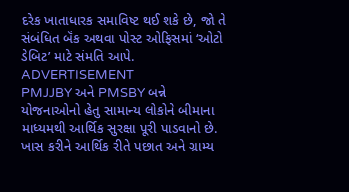દરેક ખાતાધારક સમાવિષ્ટ થઈ શકે છે, જો તે સંબંધિત બૅંક અથવા પોસ્ટ ઓફિસમાં ‘ઓટો ડેબિટ’ માટે સંમતિ આપે.
ADVERTISEMENT
PMJJBY અને PMSBY બન્ને યોજનાઓનો હેતુ સામાન્ય લોકોને બીમાના માધ્યમથી આર્થિક સુરક્ષા પૂરી પાડવાનો છે. ખાસ કરીને આર્થિક રીતે પછાત અને ગ્રામ્ય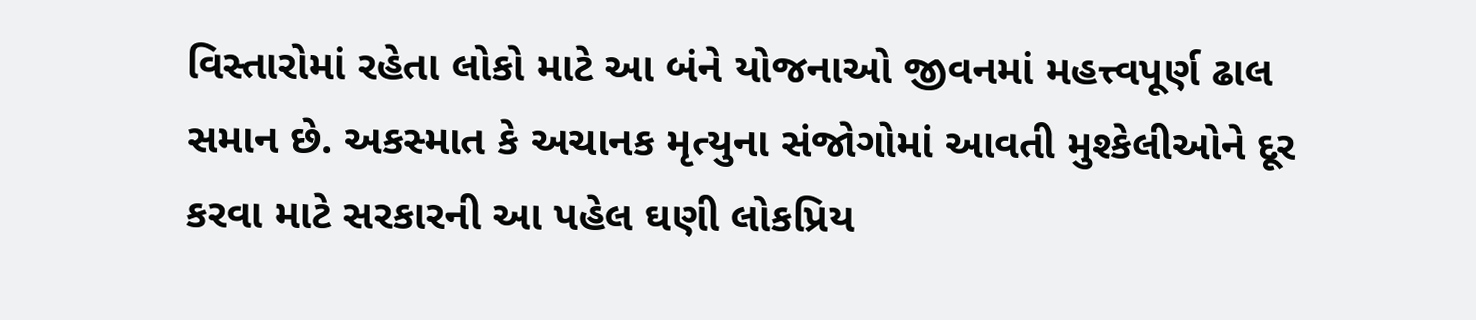વિસ્તારોમાં રહેતા લોકો માટે આ બંને યોજનાઓ જીવનમાં મહત્ત્વપૂર્ણ ઢાલ સમાન છે. અકસ્માત કે અચાનક મૃત્યુના સંજોગોમાં આવતી મુશ્કેલીઓને દૂર કરવા માટે સરકારની આ પહેલ ઘણી લોકપ્રિય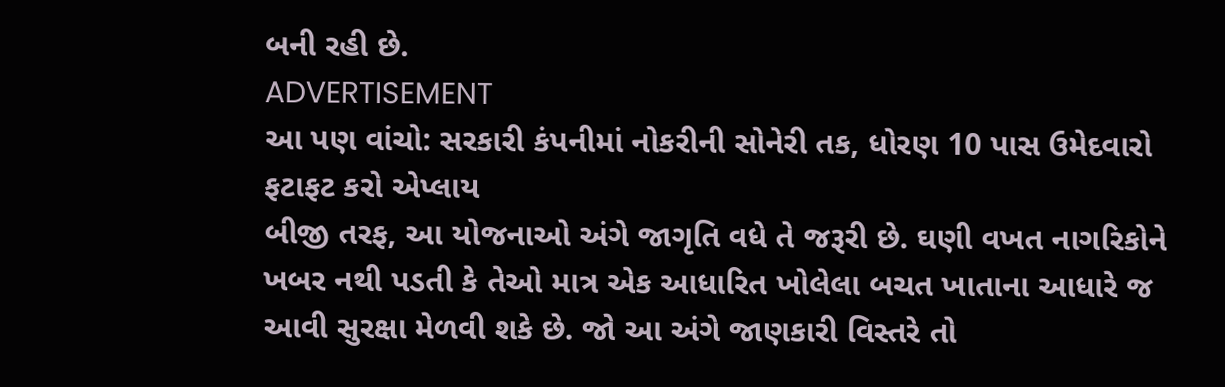બની રહી છે.
ADVERTISEMENT
આ પણ વાંચો: સરકારી કંપનીમાં નોકરીની સોનેરી તક, ધોરણ 10 પાસ ઉમેદવારો ફટાફટ કરો એપ્લાય
બીજી તરફ, આ યોજનાઓ અંગે જાગૃતિ વધે તે જરૂરી છે. ઘણી વખત નાગરિકોને ખબર નથી પડતી કે તેઓ માત્ર એક આધારિત ખોલેલા બચત ખાતાના આધારે જ આવી સુરક્ષા મેળવી શકે છે. જો આ અંગે જાણકારી વિસ્તરે તો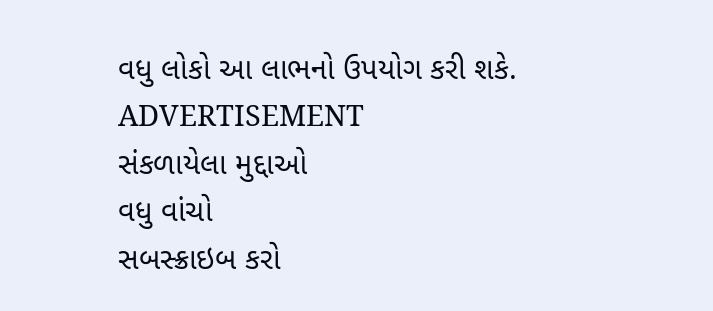વધુ લોકો આ લાભનો ઉપયોગ કરી શકે.
ADVERTISEMENT
સંકળાયેલા મુદ્દાઓ
વધુ વાંચો
સબસ્ક્રાઇબ કરો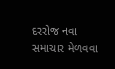દરરોજ નવા સમાચાર મેળવવા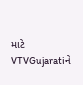માટે VTVGujaratiને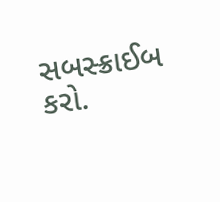સબસ્ક્રાઈબ કરો.